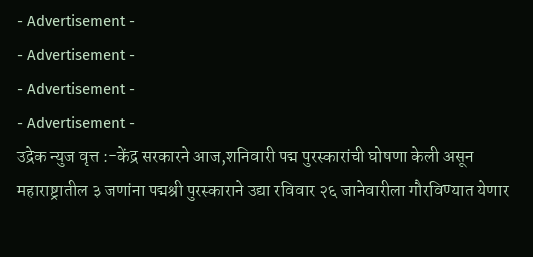- Advertisement -
- Advertisement -
- Advertisement -
- Advertisement -
उद्रेक न्युज वृत्त :-केंद्र सरकारने आज,शनिवारी पद्म पुरस्कारांची घोषणा केली असून महाराष्ट्रातील ३ जणांना पद्मश्री पुरस्काराने उद्या रविवार २६ जानेवारीला गौरविण्यात येणार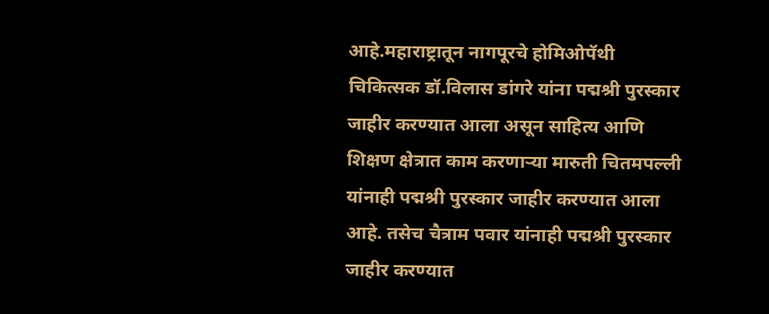आहे.महाराष्ट्रातून नागपूरचे होमिओपॅथी चिकित्सक डॉ.विलास डांगरे यांना पद्मश्री पुरस्कार जाहीर करण्यात आला असून साहित्य आणि शिक्षण क्षेत्रात काम करणाऱ्या मारुती चितमपल्ली यांनाही पद्मश्री पुरस्कार जाहीर करण्यात आला आहे. तसेच चैत्राम पवार यांनाही पद्मश्री पुरस्कार जाहीर करण्यात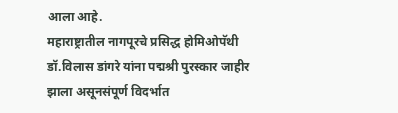आला आहे.
महाराष्ट्रातील नागपूरचे प्रसिद्ध होमिओपॅथी डॉ.विलास डांगरे यांना पद्मश्री पुरस्कार जाहीर झाला असूनसंपूर्ण विदर्भात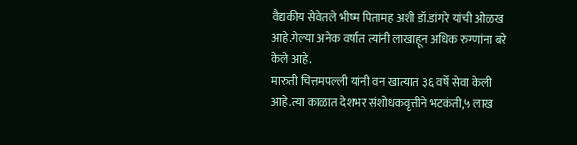वैद्यकीय सेवेतले भीष्म पितामह अशी डॉ.डांगरे यांची ओळख आहे.गेल्या अनेक वर्षात त्यांनी लाखाहून अधिक रुग्णांना बरे केले आहे.
मारुती चित्तमपल्ली यांनी वन खात्यात ३६ वर्षे सेवा केली आहे.त्या काळात देशभर संशोधकवृत्तीने भटकंती,५ लाख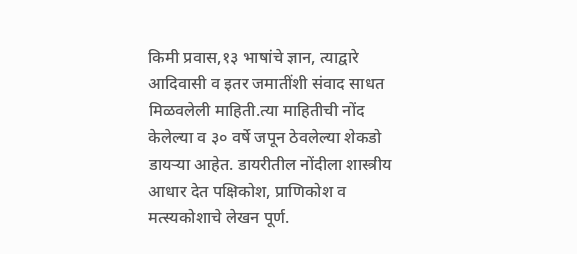किमी प्रवास,१३ भाषांचे ज्ञान, त्याद्वारे आदिवासी व इतर जमातींशी संवाद साधत मिळवलेली माहिती.त्या माहितीची नोंद केलेल्या व ३० वर्षे जपून ठेवलेल्या शेकडो डायऱ्या आहेत. डायरीतील नोंदीला शास्त्रीय आधार देत पक्षिकोश, प्राणिकोश व मत्स्यकोशाचे लेखन पूर्ण.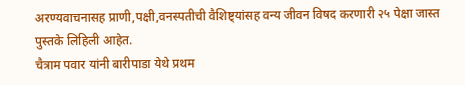अरण्यवाचनासह प्राणी,पक्षी,वनस्पतीची वैशिष्ट्यांसह वन्य जीवन विषद करणारी २५ पेक्षा जास्त पुस्तके लिहिली आहेत.
चैत्राम पवार यांनी बारीपाडा येथे प्रथम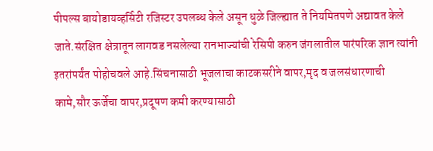पीपल्स बायोडायव्हर्सिटी रजिस्टर उपलब्ध केले असून धुळे जिल्ह्यात ते नियमितपणे अद्यावत केले जाते.संरक्षित क्षेत्रातून लागवड नसलेल्या रानभाज्यांची रेसिपी करुन जंगलातील पारंपरिक ज्ञान त्यांनी इतरांपर्यंत पोहोचवले आहे.सिंचनासाठी भूजलाचा काटकसरीने वापर,मृद व जलसंधारणाची कामे,सौर ऊर्जेचा वापर,प्रदूषण कमी करण्यासाठी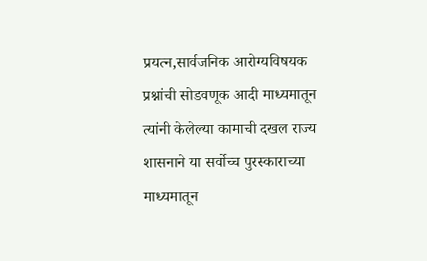प्रयत्न,सार्वजनिक आरोग्यविषयक प्रश्नांची सोडवणूक आदी माध्यमातून त्यांनी केलेल्या कामाची दखल राज्य शासनाने या सर्वोच्च पुरस्काराच्या माध्यमातून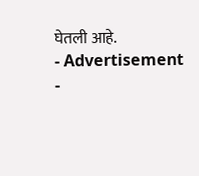घेतली आहे.
- Advertisement -